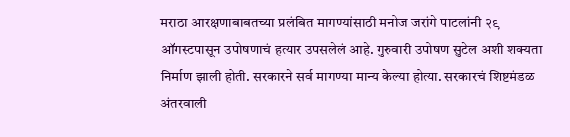मराठा आरक्षणाबाबतच्या प्रलंबित मागण्यांसाठी मनोज जरांगे पाटलांनी २९ ऑगस्टपासून उपोषणाचं हत्यार उपसलेलं आहे. गुरुवारी उपोषण सुटेल अशी शक्यता निर्माण झाली होती. सरकारने सर्व मागण्या मान्य केल्या होत्या. सरकारचं शिष्टमंडळ अंतरवाली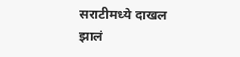सराटीमध्ये दाखल झालं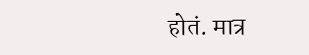होतं. मात्र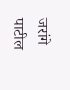जरांगे पाटील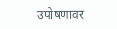उपोषणावर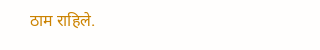ठाम राहिले.